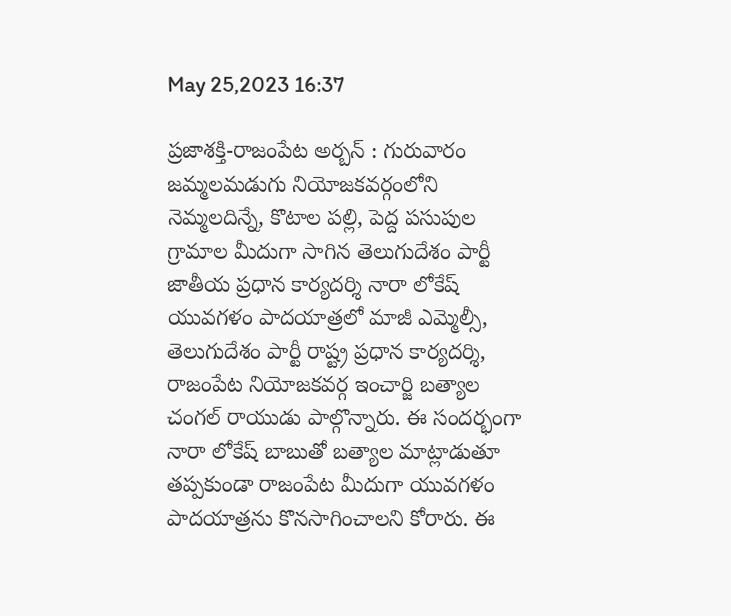May 25,2023 16:37

ప్రజాశక్తి-రాజంపేట అర్బన్ : గురువారం జమ్మలమడుగు నియోజకవర్గంలోని నెమ్మలదిన్నే, కొటాల పల్లి, పెద్ద పసుపుల గ్రామాల మీదుగా సాగిన తెలుగుదేశం పార్టీ జాతీయ ప్రధాన కార్యదర్శి నారా లోకేష్ యువగళం పాదయాత్రలో మాజీ ఎమ్మెల్సీ, తెలుగుదేశం పార్టీ రాష్ట్ర ప్రధాన కార్యదర్శి, రాజంపేట నియోజకవర్గ ఇంచార్జి బత్యాల చంగల్ రాయుడు పాల్గొన్నారు. ఈ సందర్భంగా నారా లోకేష్ బాబుతో బత్యాల మాట్లాడుతూ తప్పకుండా రాజంపేట మీదుగా యువగళం పాదయాత్రను కొనసాగించాలని కోరారు. ఈ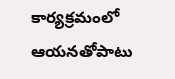కార్యక్రమంలో ఆయనతోపాటు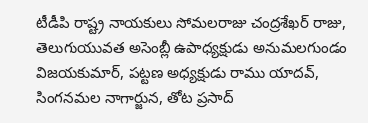టీడీపి రాష్ట్ర నాయకులు సోమలరాజు చంద్రశేఖర్ రాజు, తెలుగుయువత అసెంబ్లీ ఉపాధ్యక్షుడు అనుమలగుండం విజయకుమార్, పట్టణ అధ్యక్షుడు రాము యాదవ్, సింగనమల నాగార్జున, తోట ప్రసాద్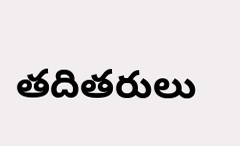తదితరులు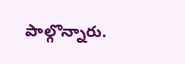పాల్గొన్నారు.